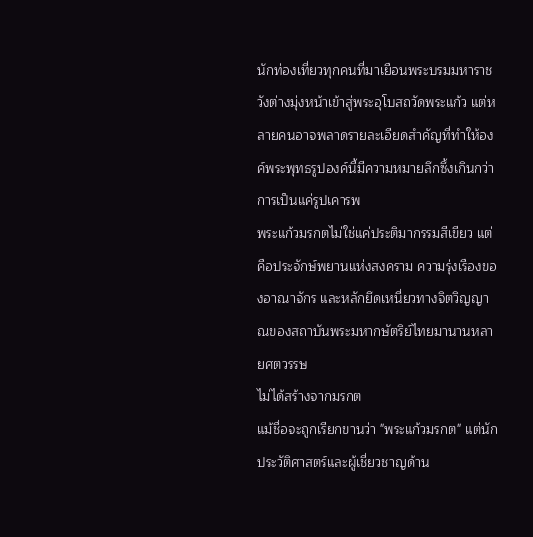นักท่องเที่ยวทุกคนที่มาเยือนพระบรมมหาราชวังต่างมุ่งหน้าเข้าสู่พระอุโบสถวัดพระแก้ว แต่หลายคนอาจพลาดรายละเอียดสำคัญที่ทำให้องค์พระพุทธรูปองค์นี้มีความหมายลึกซึ้งเกินกว่าการเป็นแค่รูปเคารพ
พระแก้วมรกตไม่ใช่แค่ประติมากรรมสีเขียว แต่คือประจักษ์พยานแห่งสงคราม ความรุ่งเรืองของอาณาจักร และหลักยึดเหนี่ยวทางจิตวิญญาณของสถาบันพระมหากษัตริย์ไทยมานานหลายศตวรรษ
ไม่ได้สร้างจากมรกต
แม้ชื่อจะถูกเรียกขานว่า "พระแก้วมรกต" แต่นักประวัติศาสตร์และผู้เชี่ยวชาญด้าน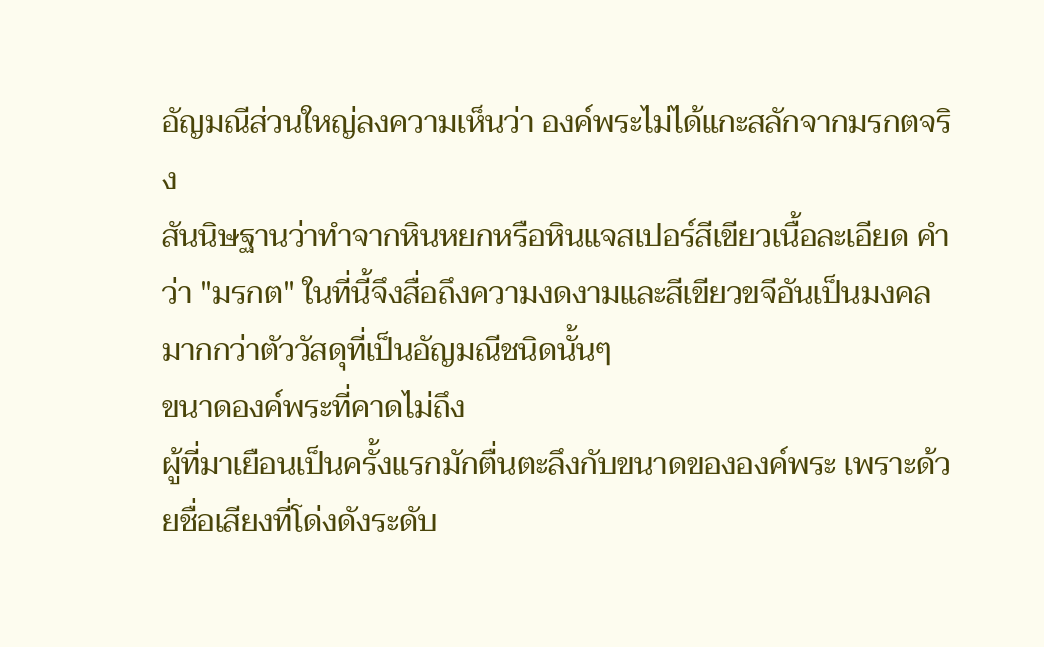อัญมณีส่วนใหญ่ลงความเห็นว่า องค์พระไม่ได้แกะสลักจากมรกตจริง
สันนิษฐานว่าทำจากหินหยกหรือหินแจสเปอร์สีเขียวเนื้อละเอียด คำว่า "มรกต" ในที่นี้จึงสื่อถึงความงดงามและสีเขียวขจีอันเป็นมงคลมากกว่าตัววัสดุที่เป็นอัญมณีชนิดนั้นๆ
ขนาดองค์พระที่คาดไม่ถึง
ผู้ที่มาเยือนเป็นครั้งแรกมักตื่นตะลึงกับขนาดขององค์พระ เพราะด้วยชื่อเสียงที่โด่งดังระดับ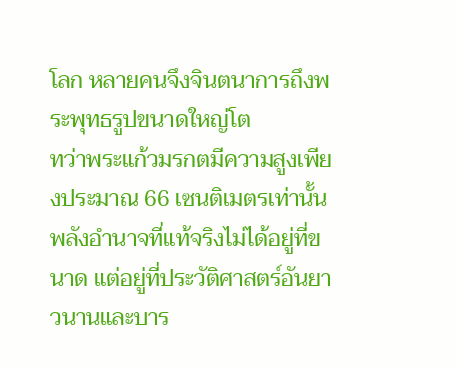โลก หลายคนจึงจินตนาการถึงพระพุทธรูปขนาดใหญ่โต
ทว่าพระแก้วมรกตมีความสูงเพียงประมาณ 66 เซนติเมตรเท่านั้น พลังอำนาจที่แท้จริงไม่ได้อยู่ที่ขนาด แต่อยู่ที่ประวัติศาสตร์อันยาวนานและบาร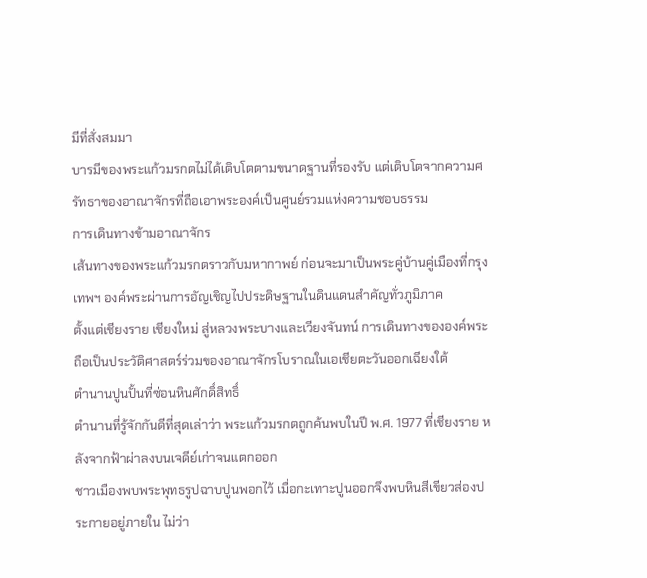มีที่สั่งสมมา
บารมีของพระแก้วมรกตไม่ได้เติบโตตามขนาดฐานที่รองรับ แต่เติบโตจากความศรัทธาของอาณาจักรที่ถือเอาพระองค์เป็นศูนย์รวมแห่งความชอบธรรม
การเดินทางข้ามอาณาจักร
เส้นทางของพระแก้วมรกตราวกับมหากาพย์ ก่อนจะมาเป็นพระคู่บ้านคู่เมืองที่กรุงเทพฯ องค์พระผ่านการอัญเชิญไปประดิษฐานในดินแดนสำคัญทั่วภูมิภาค
ตั้งแต่เชียงราย เชียงใหม่ สู่หลวงพระบางและเวียงจันทน์ การเดินทางขององค์พระถือเป็นประวัติศาสตร์ร่วมของอาณาจักรโบราณในเอเชียตะวันออกเฉียงใต้
ตำนานปูนปั้นที่ซ่อนหินศักดิ์สิทธิ์
ตำนานที่รู้จักกันดีที่สุดเล่าว่า พระแก้วมรกตถูกค้นพบในปี พ.ศ. 1977 ที่เชียงราย หลังจากฟ้าผ่าลงบนเจดีย์เก่าจนแตกออก
ชาวเมืองพบพระพุทธรูปฉาบปูนพอกไว้ เมื่อกะเทาะปูนออกจึงพบหินสีเขียวส่องประกายอยู่ภายใน ไม่ว่า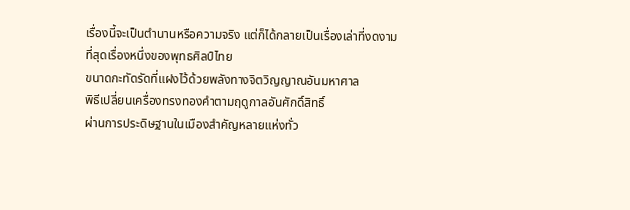เรื่องนี้จะเป็นตำนานหรือความจริง แต่ก็ได้กลายเป็นเรื่องเล่าที่งดงามที่สุดเรื่องหนึ่งของพุทธศิลป์ไทย
ขนาดกะทัดรัดที่แฝงไว้ด้วยพลังทางจิตวิญญาณอันมหาศาล
พิธีเปลี่ยนเครื่องทรงทองคำตามฤดูกาลอันศักดิ์สิทธิ์
ผ่านการประดิษฐานในเมืองสำคัญหลายแห่งทั่ว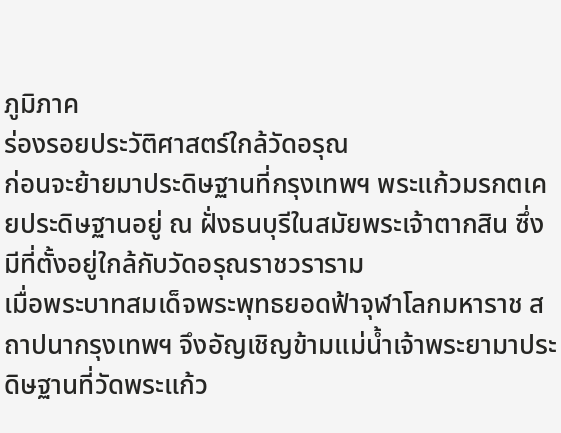ภูมิภาค
ร่องรอยประวัติศาสตร์ใกล้วัดอรุณ
ก่อนจะย้ายมาประดิษฐานที่กรุงเทพฯ พระแก้วมรกตเคยประดิษฐานอยู่ ณ ฝั่งธนบุรีในสมัยพระเจ้าตากสิน ซึ่งมีที่ตั้งอยู่ใกล้กับวัดอรุณราชวราราม
เมื่อพระบาทสมเด็จพระพุทธยอดฟ้าจุฬาโลกมหาราช สถาปนากรุงเทพฯ จึงอัญเชิญข้ามแม่น้ำเจ้าพระยามาประดิษฐานที่วัดพระแก้ว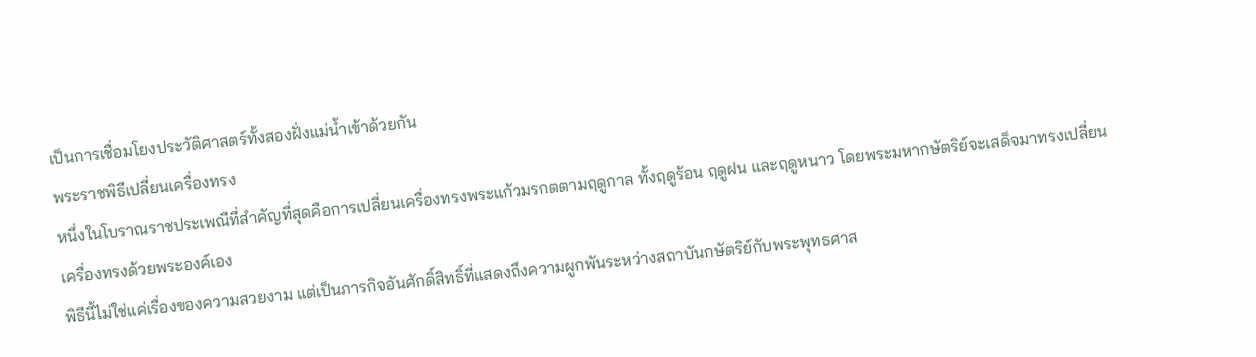เป็นการเชื่อมโยงประวัติศาสตร์ทั้งสองฝั่งแม่น้ำเข้าด้วยกัน
พระราชพิธีเปลี่ยนเครื่องทรง
หนึ่งในโบราณราชประเพณีที่สำคัญที่สุดคือการเปลี่ยนเครื่องทรงพระแก้วมรกตตามฤดูกาล ทั้งฤดูร้อน ฤดูฝน และฤดูหนาว โดยพระมหากษัตริย์จะเสด็จมาทรงเปลี่ยนเครื่องทรงด้วยพระองค์เอง
พิธีนี้ไม่ใช่แค่เรื่องของความสวยงาม แต่เป็นภารกิจอันศักดิ์สิทธิ์ที่แสดงถึงความผูกพันระหว่างสถาบันกษัตริย์กับพระพุทธศาส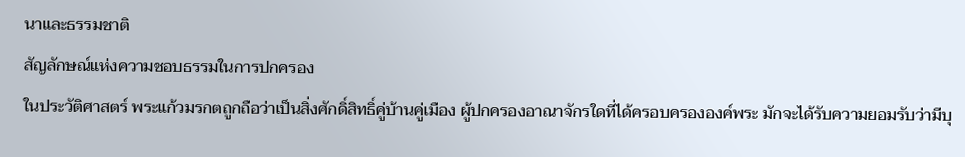นาและธรรมชาติ
สัญลักษณ์แห่งความชอบธรรมในการปกครอง
ในประวัติศาสตร์ พระแก้วมรกตถูกถือว่าเป็นสิ่งศักดิ์สิทธิ์คู่บ้านคู่เมือง ผู้ปกครองอาณาจักรใดที่ได้ครอบครององค์พระ มักจะได้รับความยอมรับว่ามีบุ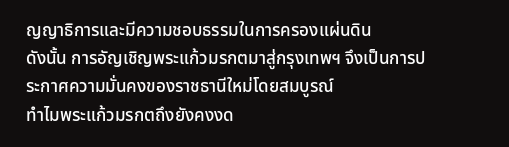ญญาธิการและมีความชอบธรรมในการครองแผ่นดิน
ดังนั้น การอัญเชิญพระแก้วมรกตมาสู่กรุงเทพฯ จึงเป็นการประกาศความมั่นคงของราชธานีใหม่โดยสมบูรณ์
ทำไมพระแก้วมรกตถึงยังคงงด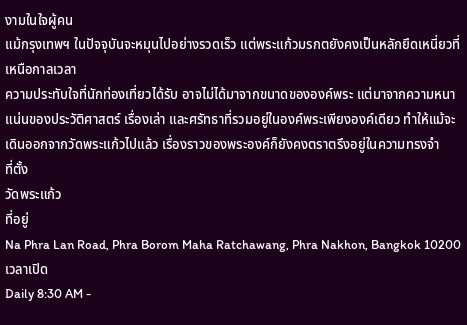งามในใจผู้คน
แม้กรุงเทพฯ ในปัจจุบันจะหมุนไปอย่างรวดเร็ว แต่พระแก้วมรกตยังคงเป็นหลักยึดเหนี่ยวที่เหนือกาลเวลา
ความประทับใจที่นักท่องเที่ยวได้รับ อาจไม่ได้มาจากขนาดขององค์พระ แต่มาจากความหนาแน่นของประวัติศาสตร์ เรื่องเล่า และศรัทธาที่รวมอยู่ในองค์พระเพียงองค์เดียว ทำให้แม้จะเดินออกจากวัดพระแก้วไปแล้ว เรื่องราวของพระองค์ก็ยังคงตราตรึงอยู่ในความทรงจำ
ที่ตั้ง
วัดพระแก้ว
ที่อยู่
Na Phra Lan Road, Phra Borom Maha Ratchawang, Phra Nakhon, Bangkok 10200
เวลาเปิด
Daily 8:30 AM -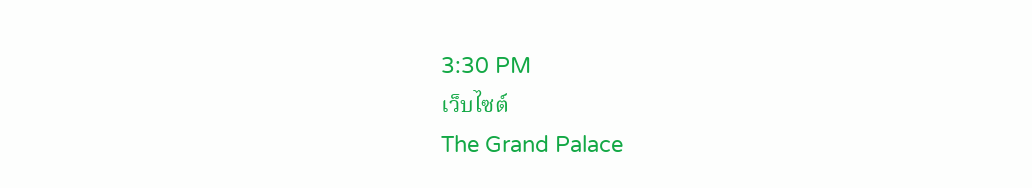3:30 PM
เว็บไซต์
The Grand Palace